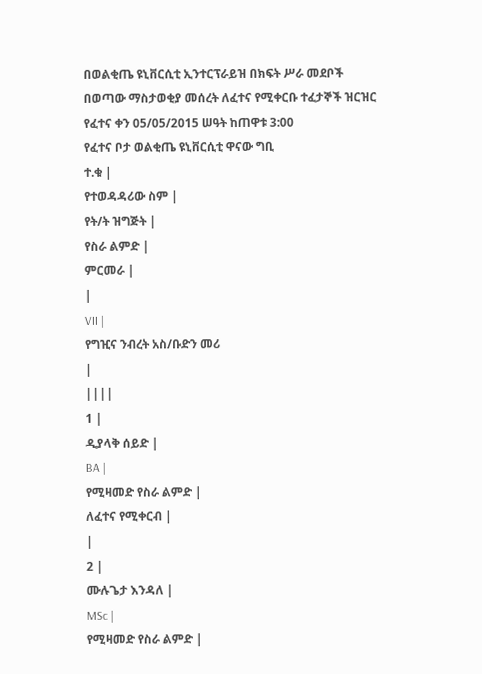በወልቂጤ ዩኒቨርሲቲ ኢንተርፕራይዝ በክፍት ሥራ መደቦች በወጣው ማስታወቂያ መሰረት ለፈተና የሚቀርቡ ተፈታኞች ዝርዝር
የፈተና ቀን 05/05/2015 ሠዓት ከጠዋቱ 3:00
የፈተና ቦታ ወልቂጤ ዩኒቨርሲቲ ዋናው ግቢ
ተ.ቁ |
የተወዳዳሪው ስም |
የት/ት ዝግጅት |
የስራ ልምድ |
ምርመራ |
|
VII |
የግዢና ንብረት አስ/ቡድን መሪ
|
||||
1 |
ዲያላቅ ሰይድ |
BA |
የሚዛመድ የስራ ልምድ |
ለፈተና የሚቀርብ |
|
2 |
ሙሉጌታ እንዳለ |
MSc |
የሚዛመድ የስራ ልምድ |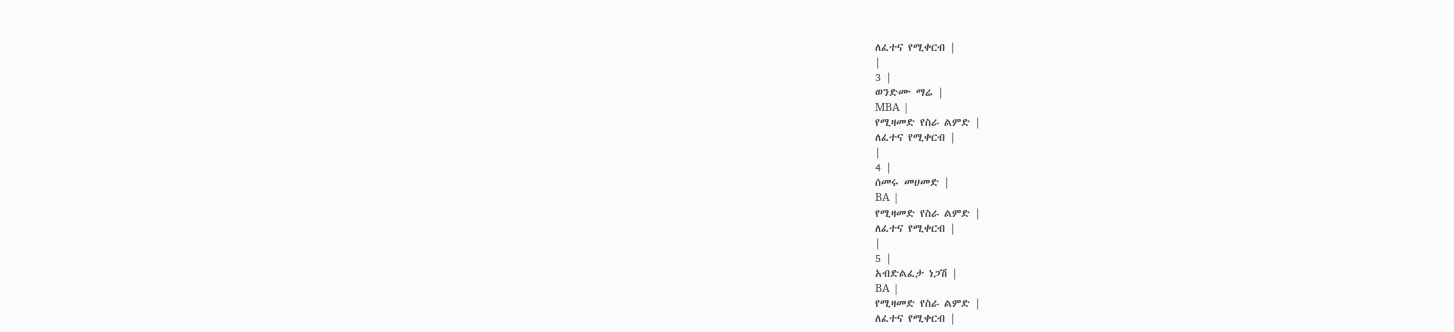ለፈተና የሚቀርብ |
|
3 |
ወንድሙ ማሬ |
MBA |
የሚዛመድ የስራ ልምድ |
ለፈተና የሚቀርብ |
|
4 |
ሰመሩ መሀመድ |
BA |
የሚዛመድ የስራ ልምድ |
ለፈተና የሚቀርብ |
|
5 |
አብድልፈታ ነጋሽ |
BA |
የሚዛመድ የስራ ልምድ |
ለፈተና የሚቀርብ |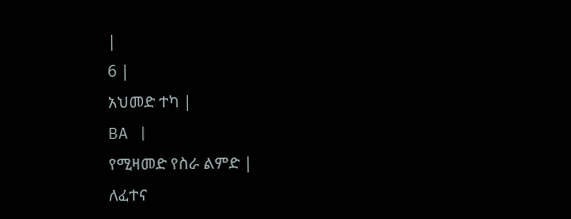|
6 |
አህመድ ተካ |
BA |
የሚዛመድ የስራ ልምድ |
ለፈተና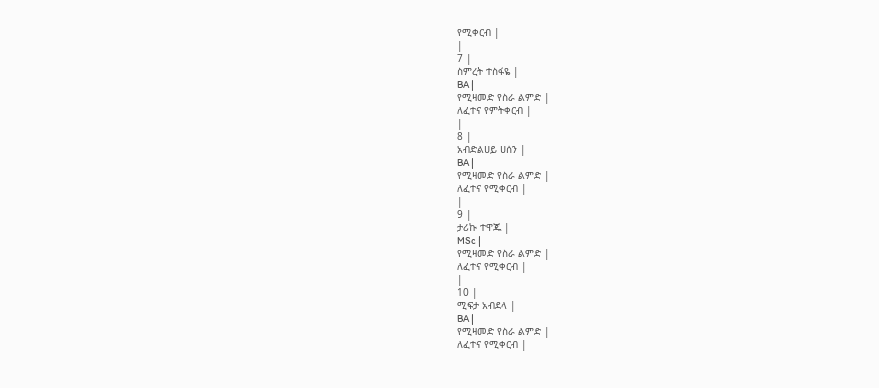የሚቀርብ |
|
7 |
ስምረት ተስፋዬ |
BA |
የሚዛመድ የስራ ልምድ |
ለፈተና የምትቀርብ |
|
8 |
አብድልሀይ ሀሰን |
BA |
የሚዛመድ የስራ ልምድ |
ለፈተና የሚቀርብ |
|
9 |
ታሪኩ ተዋጁ |
MSc |
የሚዛመድ የስራ ልምድ |
ለፈተና የሚቀርብ |
|
10 |
ሚፍታ አብደላ |
BA |
የሚዛመድ የስራ ልምድ |
ለፈተና የሚቀርብ |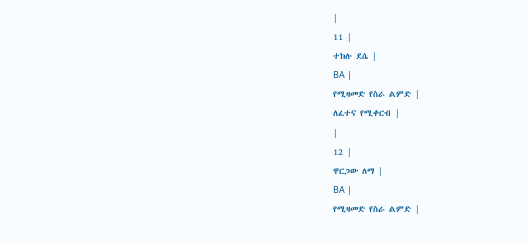|
11 |
ተክሉ ደሴ |
BA |
የሚዛመድ የስራ ልምድ |
ለፈተና የሚቀርብ |
|
12 |
ዋርጋው ለማ |
BA |
የሚዛመድ የስራ ልምድ |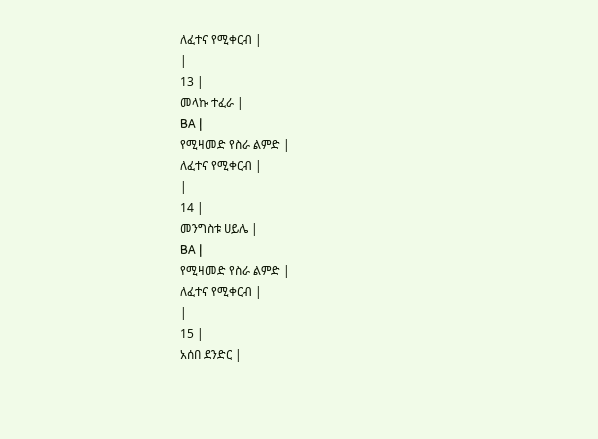ለፈተና የሚቀርብ |
|
13 |
መላኩ ተፈራ |
BA |
የሚዛመድ የስራ ልምድ |
ለፈተና የሚቀርብ |
|
14 |
መንግስቱ ሀይሌ |
BA |
የሚዛመድ የስራ ልምድ |
ለፈተና የሚቀርብ |
|
15 |
አሰበ ደንድር |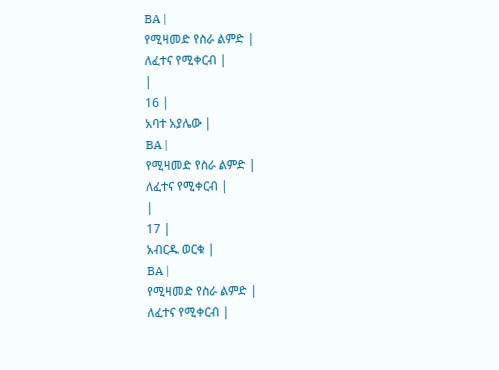BA |
የሚዛመድ የስራ ልምድ |
ለፈተና የሚቀርብ |
|
16 |
አባተ አያሌው |
BA |
የሚዛመድ የስራ ልምድ |
ለፈተና የሚቀርብ |
|
17 |
አብርዱ ወርቁ |
BA |
የሚዛመድ የስራ ልምድ |
ለፈተና የሚቀርብ |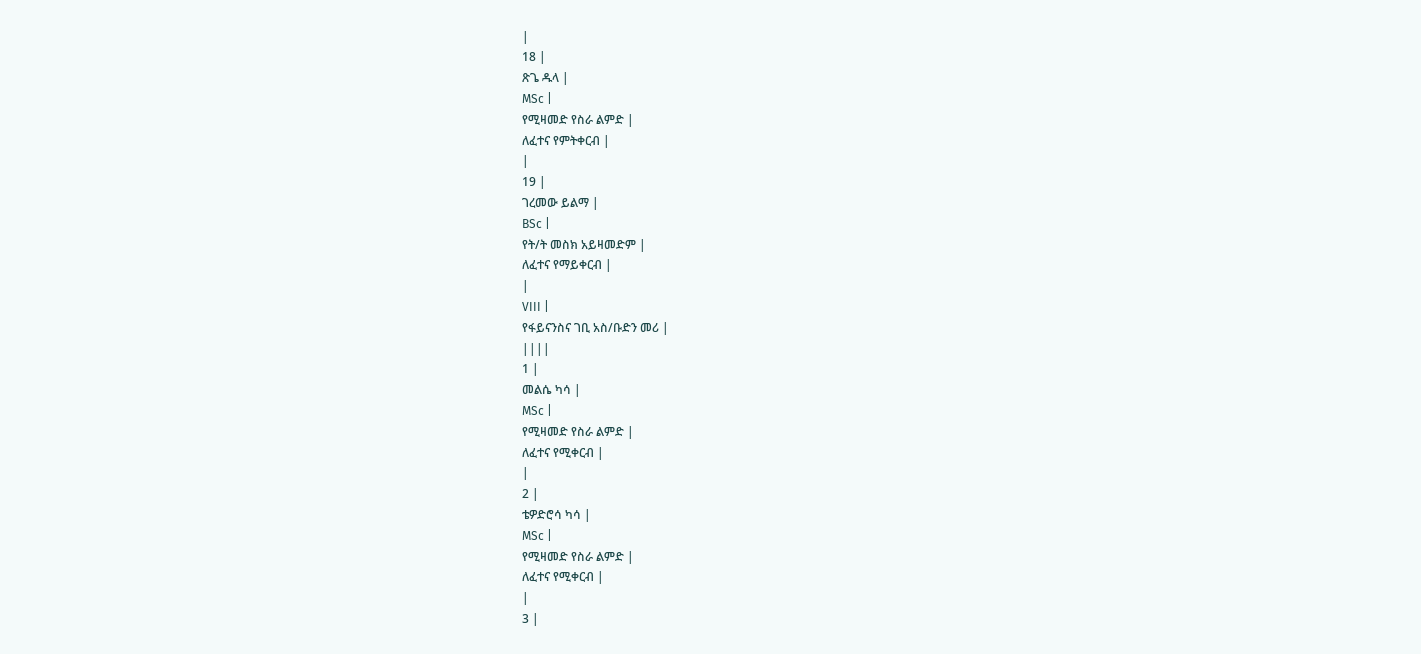|
18 |
ጽጌ ዱላ |
MSc |
የሚዛመድ የስራ ልምድ |
ለፈተና የምትቀርብ |
|
19 |
ገረመው ይልማ |
BSc |
የት/ት መስክ አይዛመድም |
ለፈተና የማይቀርብ |
|
VIII |
የፋይናንስና ገቢ አስ/ቡድን መሪ |
||||
1 |
መልሴ ካሳ |
MSc |
የሚዛመድ የስራ ልምድ |
ለፈተና የሚቀርብ |
|
2 |
ቴዎድሮሳ ካሳ |
MSc |
የሚዛመድ የስራ ልምድ |
ለፈተና የሚቀርብ |
|
3 |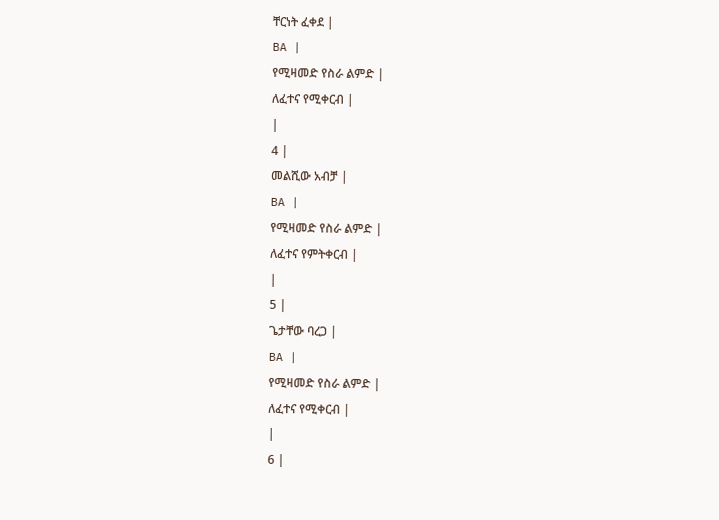ቸርነት ፈቀደ |
BA |
የሚዛመድ የስራ ልምድ |
ለፈተና የሚቀርብ |
|
4 |
መልሺው አብቻ |
BA |
የሚዛመድ የስራ ልምድ |
ለፈተና የምትቀርብ |
|
5 |
ጌታቸው ባረጋ |
BA |
የሚዛመድ የስራ ልምድ |
ለፈተና የሚቀርብ |
|
6 |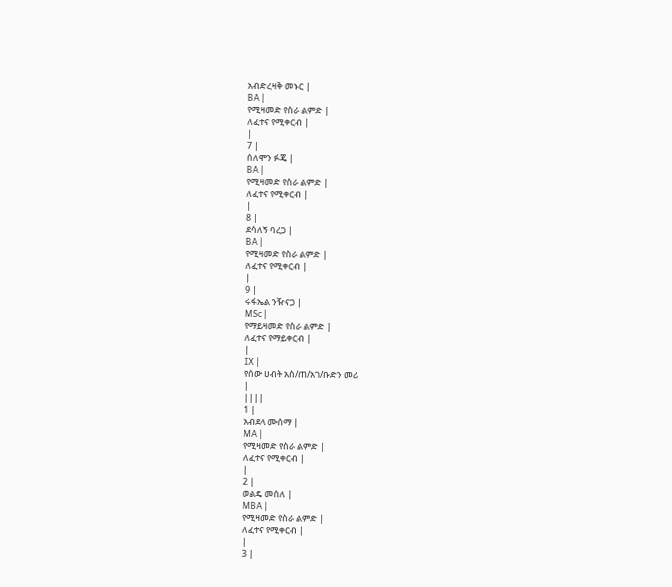አብድረዛቅ መኑር |
BA |
የሚዛመድ የስራ ልምድ |
ለፈተና የሚቀርብ |
|
7 |
ሰለሞን ፉጄ |
BA |
የሚዛመድ የስራ ልምድ |
ለፈተና የሚቀርብ |
|
8 |
ደሳለኝ ባረጋ |
BA |
የሚዛመድ የስራ ልምድ |
ለፈተና የሚቀርብ |
|
9 |
ሩፋኤል ንዥናጋ |
MSc |
የማይዛመድ የስራ ልምድ |
ለፈተና የማይቀርብ |
|
IX |
የሰው ሀብት አስ/ጠ/አገ/ቡድን መሪ
|
||||
1 |
አብደላ ሙሰማ |
MA |
የሚዛመድ የስራ ልምድ |
ለፈተና የሚቀርብ |
|
2 |
ወልዴ መሰለ |
MBA |
የሚዛመድ የስራ ልምድ |
ለፈተና የሚቀርብ |
|
3 |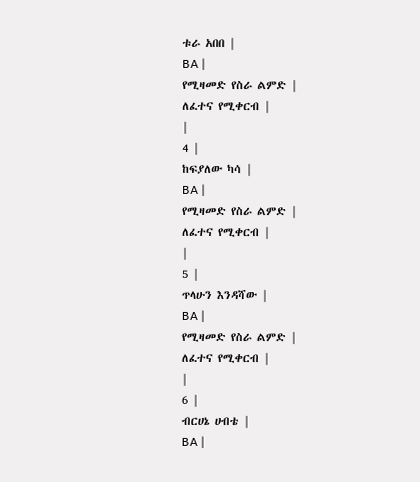ቱራ አበበ |
BA |
የሚዛመድ የስራ ልምድ |
ለፈተና የሚቀርብ |
|
4 |
ከፍያለው ካሳ |
BA |
የሚዛመድ የስራ ልምድ |
ለፈተና የሚቀርብ |
|
5 |
ጥላሁን እንዳሻው |
BA |
የሚዛመድ የስራ ልምድ |
ለፈተና የሚቀርብ |
|
6 |
ብርሀኔ ሀብቴ |
BA |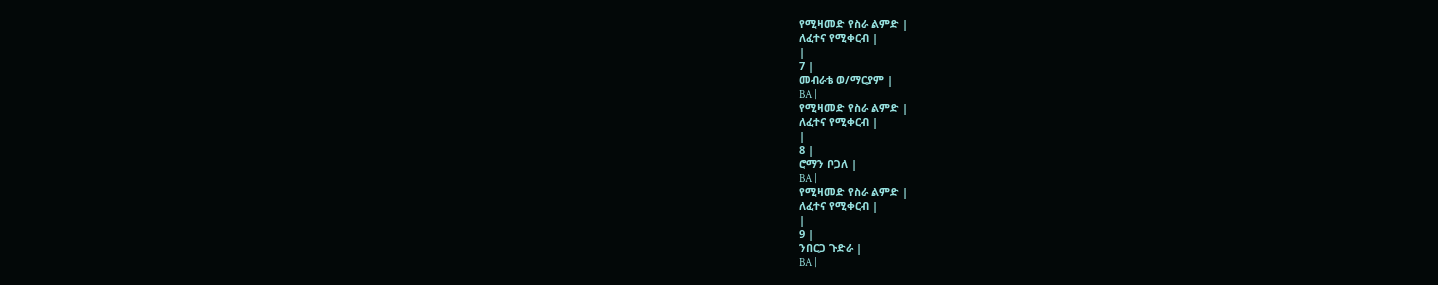የሚዛመድ የስራ ልምድ |
ለፈተና የሚቀርብ |
|
7 |
መብራቴ ወ/ማርያም |
BA |
የሚዛመድ የስራ ልምድ |
ለፈተና የሚቀርብ |
|
8 |
ሮማን ቦጋለ |
BA |
የሚዛመድ የስራ ልምድ |
ለፈተና የሚቀርብ |
|
9 |
ንበርጋ ጉድራ |
BA |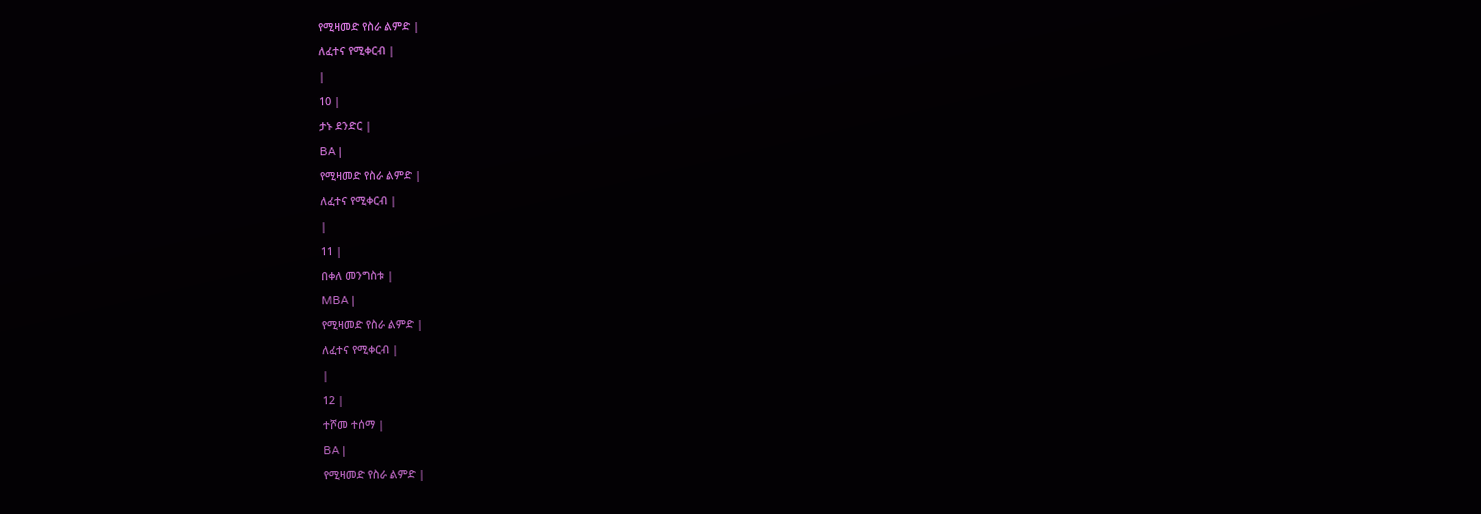የሚዛመድ የስራ ልምድ |
ለፈተና የሚቀርብ |
|
10 |
ታኑ ደንድር |
BA |
የሚዛመድ የስራ ልምድ |
ለፈተና የሚቀርብ |
|
11 |
በቀለ መንግስቱ |
MBA |
የሚዛመድ የስራ ልምድ |
ለፈተና የሚቀርብ |
|
12 |
ተሾመ ተሰማ |
BA |
የሚዛመድ የስራ ልምድ |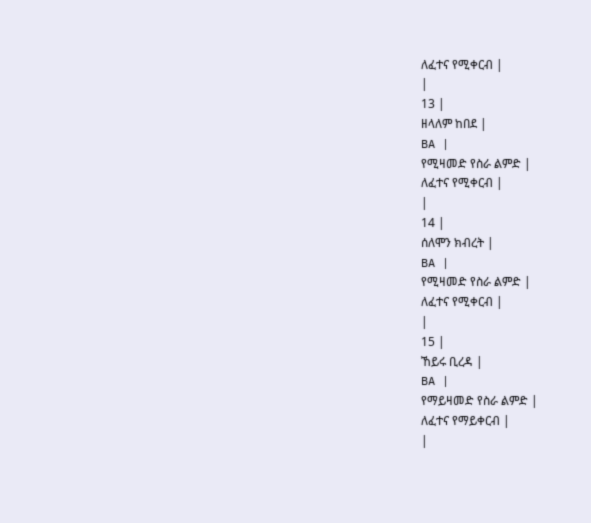ለፈተና የሚቀርብ |
|
13 |
ዘላለም ከበደ |
BA |
የሚዛመድ የስራ ልምድ |
ለፈተና የሚቀርብ |
|
14 |
ሰለሞን ክብረት |
BA |
የሚዛመድ የስራ ልምድ |
ለፈተና የሚቀርብ |
|
15 |
ኸይሩ ቢረዳ |
BA |
የማይዛመድ የስራ ልምድ |
ለፈተና የማይቀርብ |
|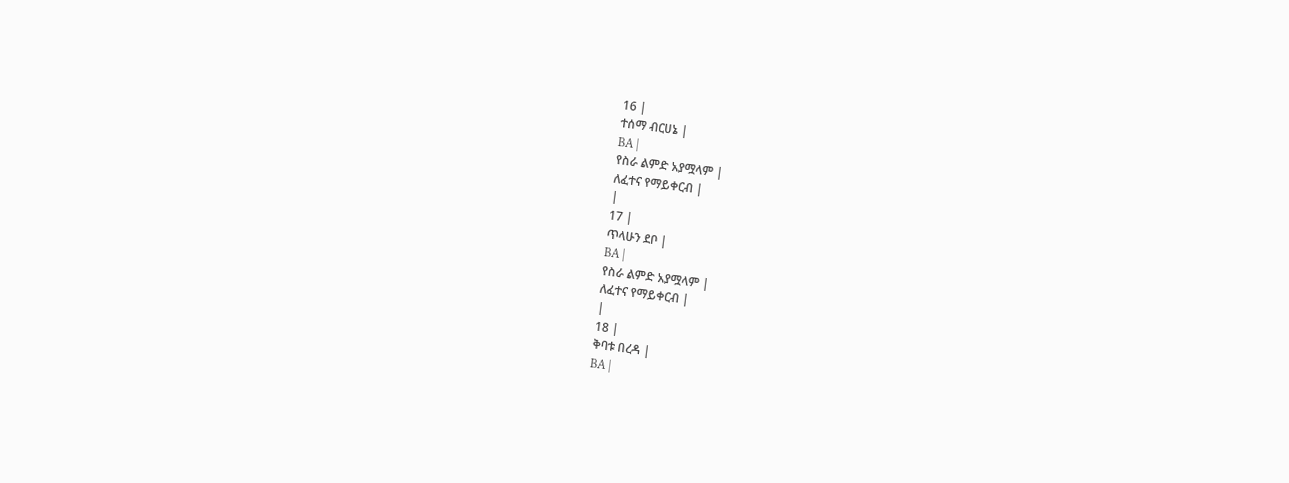16 |
ተሰማ ብርሀኔ |
BA |
የስራ ልምድ አያሟላም |
ለፈተና የማይቀርብ |
|
17 |
ጥላሁን ደቦ |
BA |
የስራ ልምድ አያሟላም |
ለፈተና የማይቀርብ |
|
18 |
ቅባቱ በረዳ |
BA |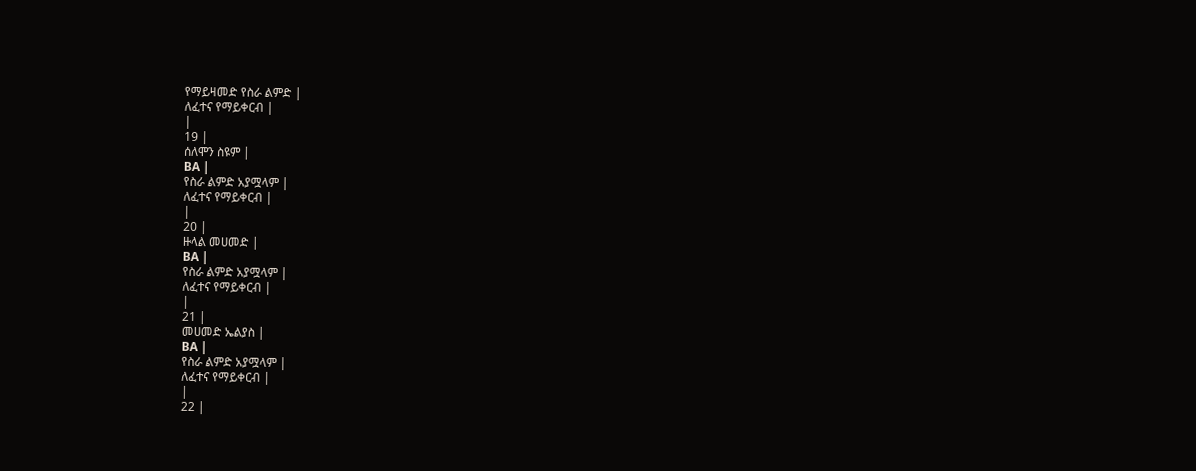የማይዛመድ የስራ ልምድ |
ለፈተና የማይቀርብ |
|
19 |
ሰለሞን ስዩም |
BA |
የስራ ልምድ አያሟላም |
ለፈተና የማይቀርብ |
|
20 |
ዙላል መሀመድ |
BA |
የስራ ልምድ አያሟላም |
ለፈተና የማይቀርብ |
|
21 |
መሀመድ ኤልያስ |
BA |
የስራ ልምድ አያሟላም |
ለፈተና የማይቀርብ |
|
22 |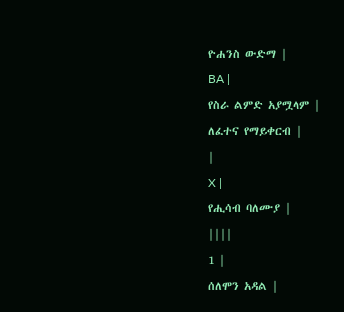ዮሐንስ ውድማ |
BA |
የስራ ልምድ አያሟላም |
ለፈተና የማይቀርብ |
|
X |
የሒሳብ ባለሙያ |
||||
1 |
ሰለሞን አዳል |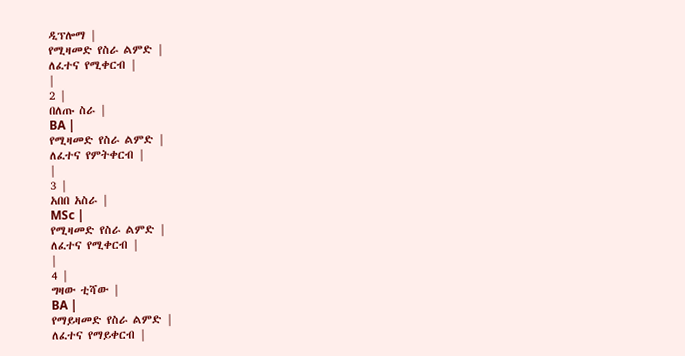ዲፕሎማ |
የሚዛመድ የስራ ልምድ |
ለፈተና የሚቀርብ |
|
2 |
በለጡ ስራ |
BA |
የሚዛመድ የስራ ልምድ |
ለፈተና የምትቀርብ |
|
3 |
አበበ አስራ |
MSc |
የሚዛመድ የስራ ልምድ |
ለፈተና የሚቀርብ |
|
4 |
ግዛው ቲሻው |
BA |
የማይዛመድ የስራ ልምድ |
ለፈተና የማይቀርብ |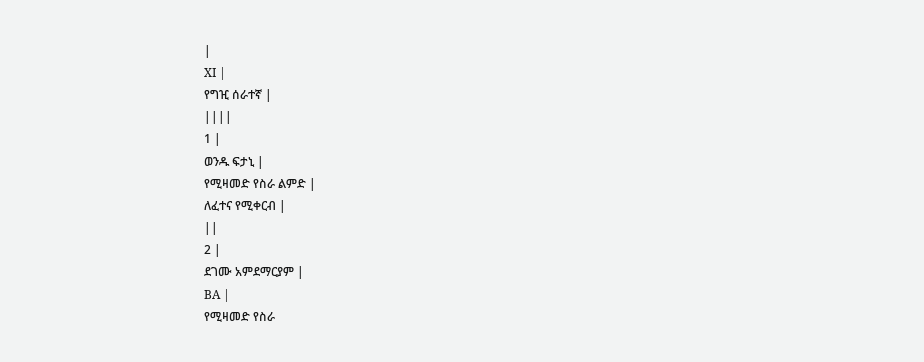|
XI |
የግዢ ሰራተኛ |
||||
1 |
ወንዱ ፍታኒ |
የሚዛመድ የስራ ልምድ |
ለፈተና የሚቀርብ |
||
2 |
ደገሙ አምደማርያም |
BA |
የሚዛመድ የስራ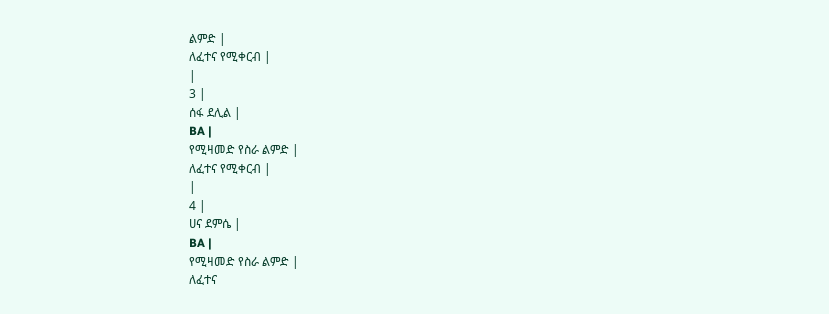ልምድ |
ለፈተና የሚቀርብ |
|
3 |
ሰፋ ደሊል |
BA |
የሚዛመድ የስራ ልምድ |
ለፈተና የሚቀርብ |
|
4 |
ሀና ደምሴ |
BA |
የሚዛመድ የስራ ልምድ |
ለፈተና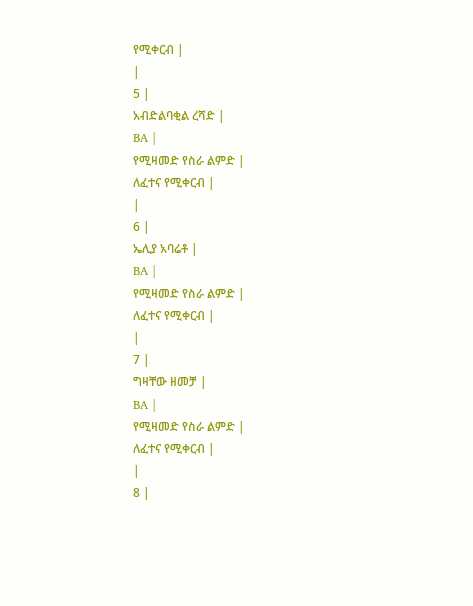የሚቀርብ |
|
5 |
አብድልባቂል ረሻድ |
BA |
የሚዛመድ የስራ ልምድ |
ለፈተና የሚቀርብ |
|
6 |
ኤሊያ አባሬቶ |
BA |
የሚዛመድ የስራ ልምድ |
ለፈተና የሚቀርብ |
|
7 |
ግዛቸው ዘመቻ |
BA |
የሚዛመድ የስራ ልምድ |
ለፈተና የሚቀርብ |
|
8 |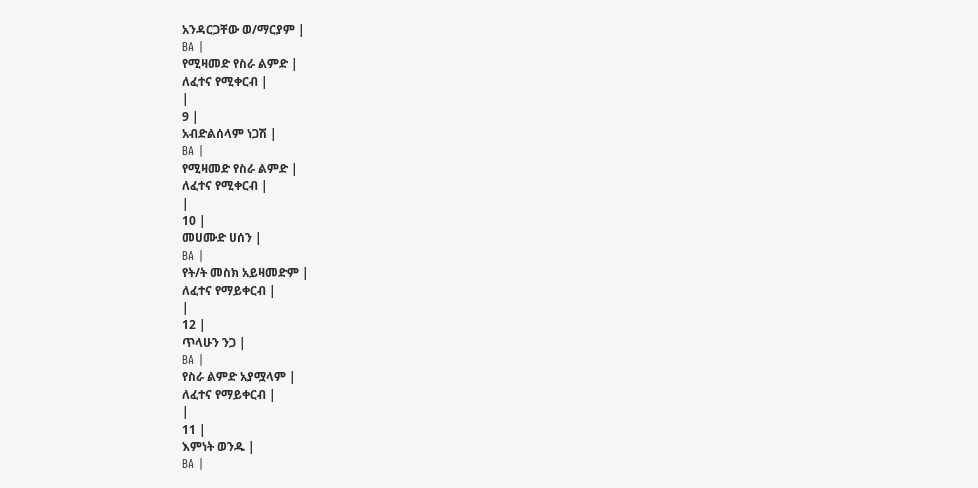አንዳርጋቸው ወ/ማርያም |
BA |
የሚዛመድ የስራ ልምድ |
ለፈተና የሚቀርብ |
|
9 |
አብድልሰላም ነጋሽ |
BA |
የሚዛመድ የስራ ልምድ |
ለፈተና የሚቀርብ |
|
10 |
መሀሙድ ሀሰን |
BA |
የት/ት መስክ አይዛመድም |
ለፈተና የማይቀርብ |
|
12 |
ጥላሁን ንጋ |
BA |
የስራ ልምድ አያሟላም |
ለፈተና የማይቀርብ |
|
11 |
እምነት ወንዱ |
BA |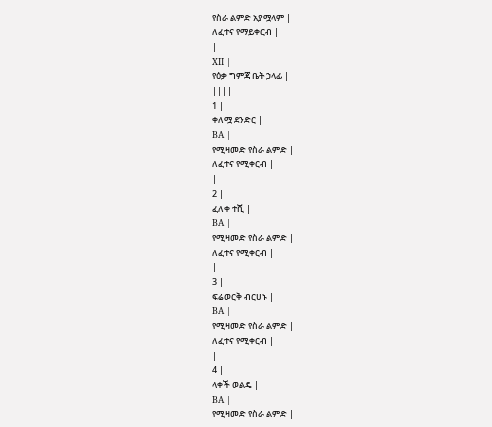የስራ ልምድ አያሟላም |
ለፈተና የማይቀርብ |
|
XII |
የዕቃ ግምጃ ቤት ኃላፊ |
||||
1 |
ቀለሟ ደንድር |
BA |
የሚዛመድ የስራ ልምድ |
ለፈተና የሚቀርብ |
|
2 |
ፈለቀ ተሺ |
BA |
የሚዛመድ የስራ ልምድ |
ለፈተና የሚቀርብ |
|
3 |
ፍሬወርቅ ብርሀኑ |
BA |
የሚዛመድ የስራ ልምድ |
ለፈተና የሚቀርብ |
|
4 |
ላቀች ወልዴ |
BA |
የሚዛመድ የስራ ልምድ |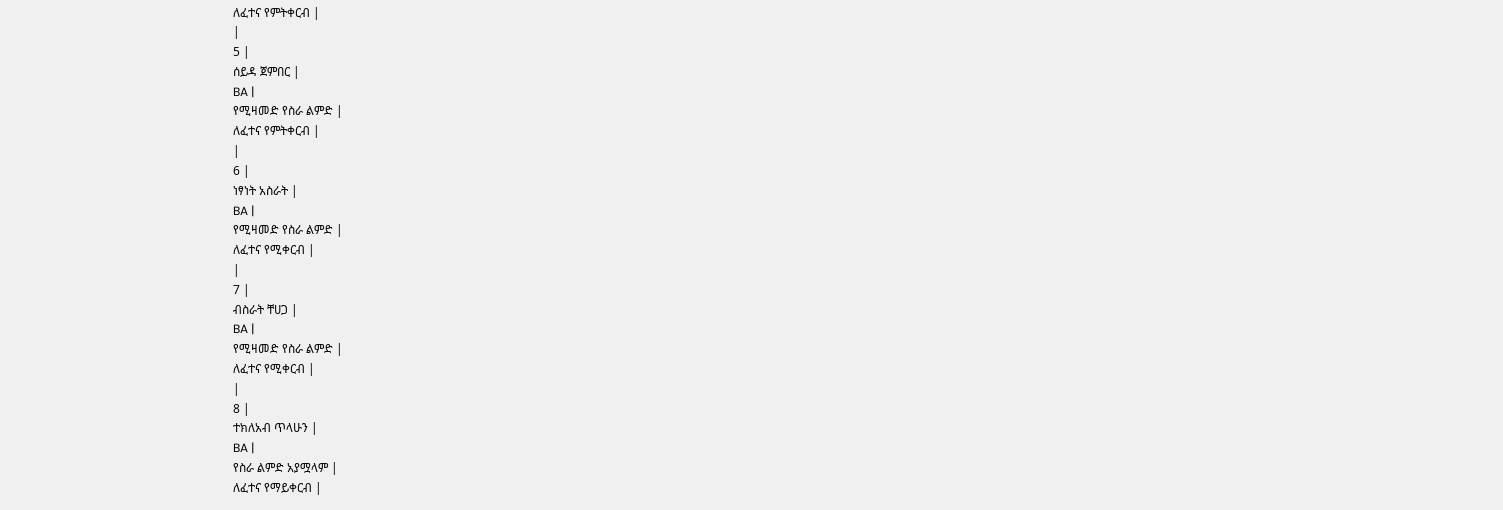ለፈተና የምትቀርብ |
|
5 |
ሰይዳ ጀምበር |
BA |
የሚዛመድ የስራ ልምድ |
ለፈተና የምትቀርብ |
|
6 |
ነፃነት አስራት |
BA |
የሚዛመድ የስራ ልምድ |
ለፈተና የሚቀርብ |
|
7 |
ብስራት ቸሀጋ |
BA |
የሚዛመድ የስራ ልምድ |
ለፈተና የሚቀርብ |
|
8 |
ተክለአብ ጥላሁን |
BA |
የስራ ልምድ አያሟላም |
ለፈተና የማይቀርብ |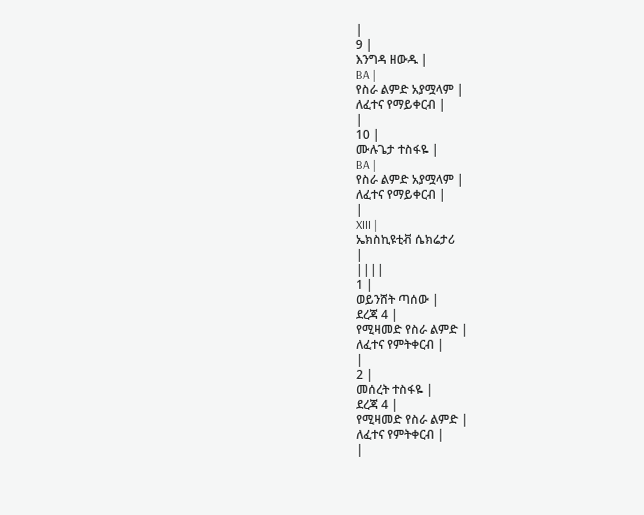|
9 |
እንግዳ ዘውዱ |
BA |
የስራ ልምድ አያሟላም |
ለፈተና የማይቀርብ |
|
10 |
ሙሉጌታ ተስፋዬ |
BA |
የስራ ልምድ አያሟላም |
ለፈተና የማይቀርብ |
|
XIII |
ኤክስኪዩቲቭ ሴክሬታሪ
|
||||
1 |
ወይንሸት ጣሰው |
ደረጃ 4 |
የሚዛመድ የስራ ልምድ |
ለፈተና የምትቀርብ |
|
2 |
መሰረት ተስፋዬ |
ደረጃ 4 |
የሚዛመድ የስራ ልምድ |
ለፈተና የምትቀርብ |
|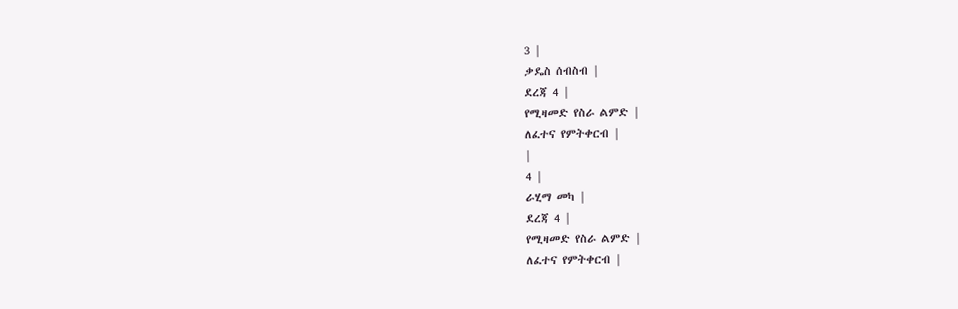3 |
ቃዴስ ሰብስብ |
ደረጃ 4 |
የሚዛመድ የስራ ልምድ |
ለፈተና የምትቀርብ |
|
4 |
ራሂማ መካ |
ደረጃ 4 |
የሚዛመድ የስራ ልምድ |
ለፈተና የምትቀርብ |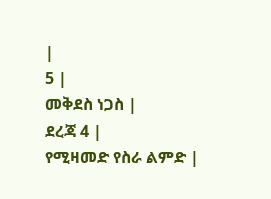|
5 |
መቅደስ ነጋስ |
ደረጃ 4 |
የሚዛመድ የስራ ልምድ |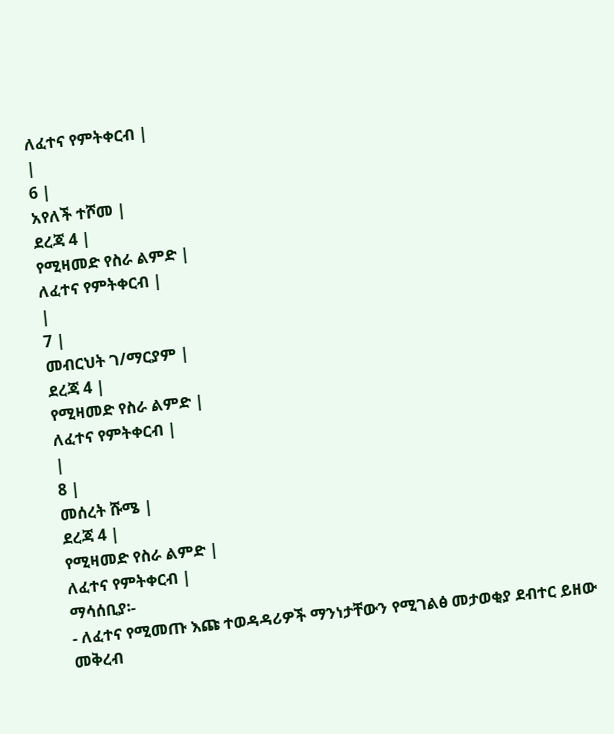ለፈተና የምትቀርብ |
|
6 |
አየለች ተሾመ |
ደረጃ 4 |
የሚዛመድ የስራ ልምድ |
ለፈተና የምትቀርብ |
|
7 |
መብርህት ገ/ማርያም |
ደረጃ 4 |
የሚዛመድ የስራ ልምድ |
ለፈተና የምትቀርብ |
|
8 |
መሰረት ሹሜ |
ደረጃ 4 |
የሚዛመድ የስራ ልምድ |
ለፈተና የምትቀርብ |
ማሳሰቢያ፡-
- ለፈተና የሚመጡ እጩ ተወዳዳሪዎች ማንነታቸውን የሚገልፅ መታወቂያ ደብተር ይዘው መቅረብ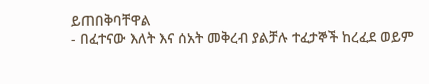ይጠበቅባቸዋል
- በፈተናው እለት እና ሰአት መቅረብ ያልቻሉ ተፈታኞች ከረፈደ ወይም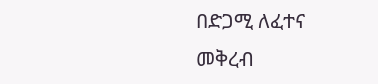በድጋሚ ለፈተና መቅረብ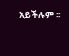አይችሉም ፡፡